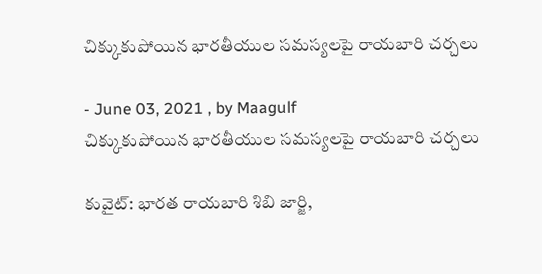చిక్కుకుపోయిన భారతీయుల సమస్యలపై రాయబారి చర్చలు

- June 03, 2021 , by Maagulf
చిక్కుకుపోయిన భారతీయుల సమస్యలపై రాయబారి చర్చలు

కువైట్: భారత రాయబారి శిబి జార్జి,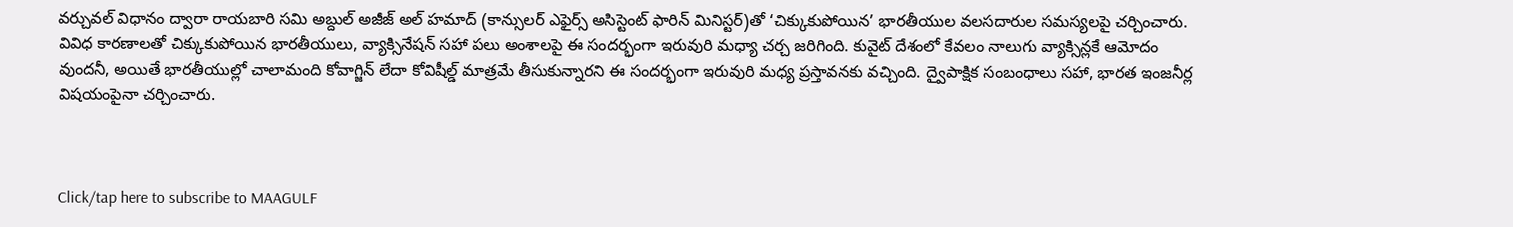వర్చువల్ విధానం ద్వారా రాయబారి సమి అబ్దుల్ అజీజ్ అల్ హమాద్ (కాన్సులర్ ఎఫైర్స్ అసిస్టెంట్ ఫారిన్ మినిస్టర్)తో ‘చిక్కుకుపోయిన’ భారతీయుల వలసదారుల సమస్యలపై చర్చించారు. వివిధ కారణాలతో చిక్కుకుపోయిన భారతీయులు, వ్యాక్సినేషన్ సహా పలు అంశాలపై ఈ సందర్భంగా ఇరువురి మధ్యా చర్చ జరిగింది. కువైట్ దేశంలో కేవలం నాలుగు వ్యాక్సిన్లకే ఆమోదం వుందనీ, అయితే భారతీయుల్లో చాలామంది కోవాగ్జిన్ లేదా కోవిషీల్డ్ మాత్రమే తీసుకున్నారని ఈ సందర్భంగా ఇరువురి మధ్య ప్రస్తావనకు వచ్చింది. ద్వైపాక్షిక సంబంధాలు సహా, భారత ఇంజనీర్ల విషయంపైనా చర్చించారు.



Click/tap here to subscribe to MAAGULF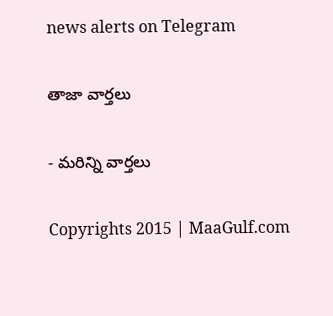news alerts on Telegram

తాజా వార్తలు

- మరిన్ని వార్తలు

Copyrights 2015 | MaaGulf.com